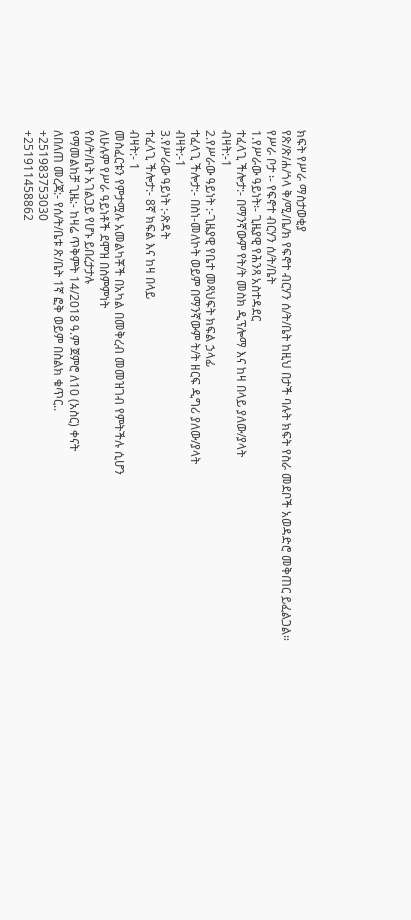ክፍት የሥራ ማስታወቂያ
የጽ/ጽ/ሐ/ጎላ ቅ/ሚ/ቤ/ክ የፍኖተ ብርሃን ሰ/ት/ቤት ከዚህ በታች ባሉት ክፍት የስራ መደቦች አወዳድሮ መቅጠር ይፈልጋል።
የሥራ ቦታ ፡- የፍኖተ ብርሃን ሰ/ት/ቤት
1.የሥራው ዓይነት፡- ጊዜያዊ የሕንጻ አስተዳደር
ተፈላጊ ችሎታ:- በማንኛውም የት/ት መስክ ዲፕሎማ እና ከዛ በላይ ያለው/ያላት
ብዛት:-1
2.የሥራው ዓይነት :-ጊዜያዊ የቤተ መጻህፍት ክፍል ኃላፊ
ተፈላጊ ችሎታ:- በስነ-መለኮት ወይም በማንኛውም ት/ት ዘርፍ ዲግሪ ያለው/ያላት
ብዛት:-1
3.የሥራው ዓይነት :-ጽዳት
ተፈላጊ ችሎታ:- 8ኛ ክፍል እና ከዛ በላይ
ብዛት:- 1
መስፈርቱን የምታሟሉ አመልካቾች በአካል በመቅረብ መመዝገብ የምትችሉ ሲሆን
ለሁሉም የሥራ ዓይነቶች ደሞዝ በስምምነት
የሰ/ት/ቤት አገልጋይ የሆኑ ይበረታታሉ
የማመልከቻ ጊዜ:- ከዛሬ ጥቅምት 14/2018 ዓ.ም ጀምሮ ለ10 (አስር) ቀናት
ለበለጠ መረጃ:- የሰ/ት/ቤቱ ጽ/ቤት 1ኛ ፎቅ ወይም በስልክ ቁጥር..
+251983753030
+251911458862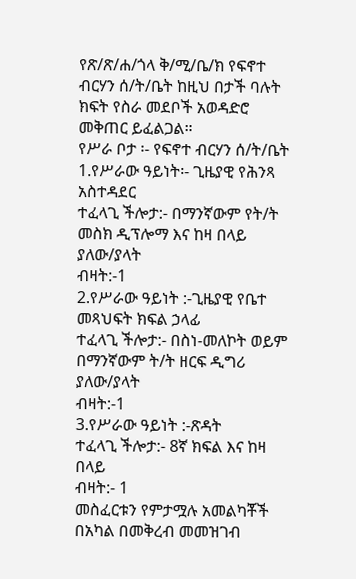የጽ/ጽ/ሐ/ጎላ ቅ/ሚ/ቤ/ክ የፍኖተ ብርሃን ሰ/ት/ቤት ከዚህ በታች ባሉት ክፍት የስራ መደቦች አወዳድሮ መቅጠር ይፈልጋል።
የሥራ ቦታ ፡- የፍኖተ ብርሃን ሰ/ት/ቤት
1.የሥራው ዓይነት፡- ጊዜያዊ የሕንጻ አስተዳደር
ተፈላጊ ችሎታ:- በማንኛውም የት/ት መስክ ዲፕሎማ እና ከዛ በላይ ያለው/ያላት
ብዛት:-1
2.የሥራው ዓይነት :-ጊዜያዊ የቤተ መጻህፍት ክፍል ኃላፊ
ተፈላጊ ችሎታ:- በስነ-መለኮት ወይም በማንኛውም ት/ት ዘርፍ ዲግሪ ያለው/ያላት
ብዛት:-1
3.የሥራው ዓይነት :-ጽዳት
ተፈላጊ ችሎታ:- 8ኛ ክፍል እና ከዛ በላይ
ብዛት:- 1
መስፈርቱን የምታሟሉ አመልካቾች በአካል በመቅረብ መመዝገብ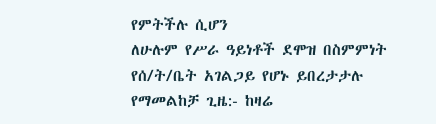የምትችሉ ሲሆን
ለሁሉም የሥራ ዓይነቶች ደሞዝ በስምምነት
የሰ/ት/ቤት አገልጋይ የሆኑ ይበረታታሉ
የማመልከቻ ጊዜ:- ከዛሬ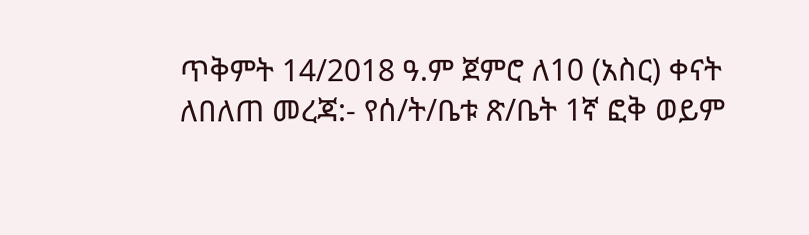ጥቅምት 14/2018 ዓ.ም ጀምሮ ለ10 (አስር) ቀናት
ለበለጠ መረጃ:- የሰ/ት/ቤቱ ጽ/ቤት 1ኛ ፎቅ ወይም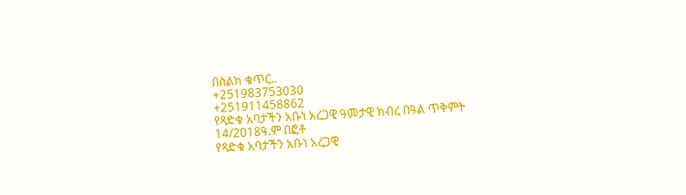በስልክ ቁጥር..
+251983753030
+251911458862
የጻድቁ አባታችን አቡነ አረጋዊ ዓመታዊ ክብረ በዓል ጥቅምት 14/2018ዓ.ም በፎቶ
የጻድቁ አባታችን አቡነ አረጋዊ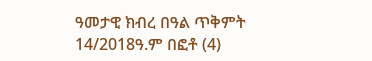ዓመታዊ ክብረ በዓል ጥቅምት 14/2018ዓ.ም በፎቶ (4)